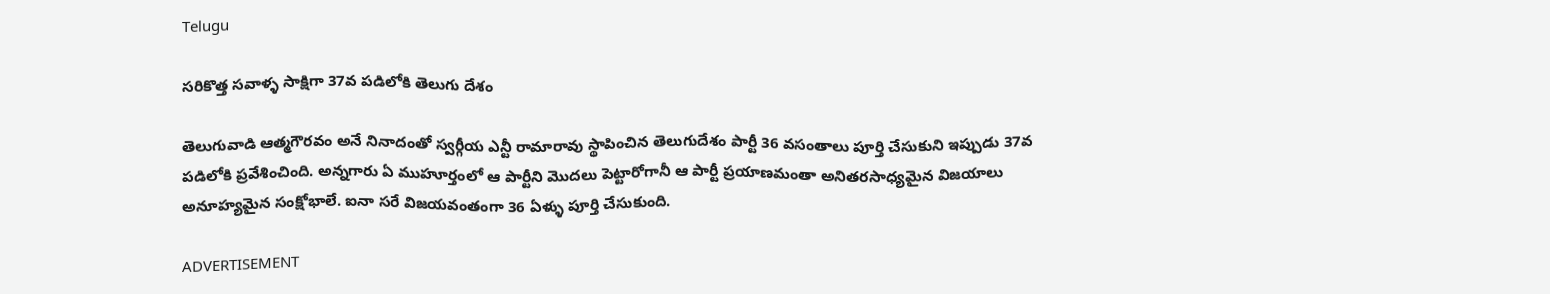Telugu

సరికొత్త సవాళ్ళ సాక్షిగా 37వ పడిలోకి తెలుగు దేశం

తెలుగువాడి ఆత్మగౌరవం అనే నినాదంతో స్వర్గీయ ఎన్టీ రామారావు స్థాపించిన తెలుగుదేశం పార్టీ 36 వసంతాలు పూర్తి చేసుకుని ఇప్పుడు 37వ పడిలోకి ప్రవేశించింది. అన్నగారు ఏ ముహూర్తంలో ఆ పార్టీని మొదలు పెట్టారోగానీ ఆ పార్టీ ప్రయాణమంతా అనితరసాధ్యమైన విజయాలు అనూహ్యమైన సంక్షోభాలే. ఐనా సరే విజయవంతంగా 36 ఏళ్ళు పూర్తి చేసుకుంది.

ADVERTISEMENT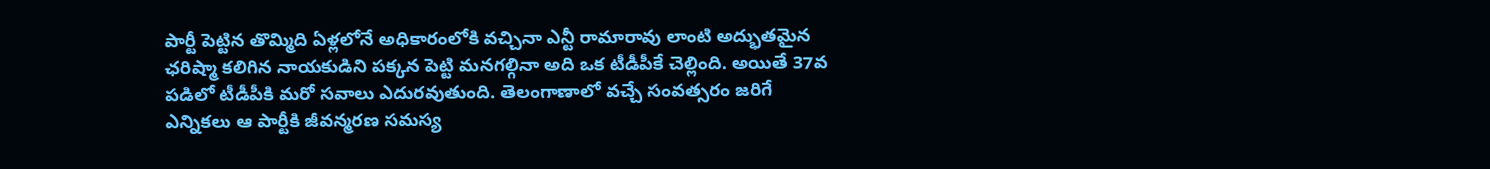పార్టీ పెట్టిన తొమ్మిది ఏళ్లలోనే అధికారంలోకి వచ్చినా ఎన్టీ రామారావు లాంటి అద్భుతమైన ఛరిష్మా కలిగిన నాయకుడిని పక్కన పెట్టి మనగల్గినా అది ఒక టీడీపీకే చెల్లింది. అయితే 37వ పడిలో టీడీపీకి మరో సవాలు ఎదురవుతుంది. తెలంగాణాలో వచ్చే సంవత్సరం జరిగే ఎన్నికలు ఆ పార్టీకి జీవన్మరణ సమస్య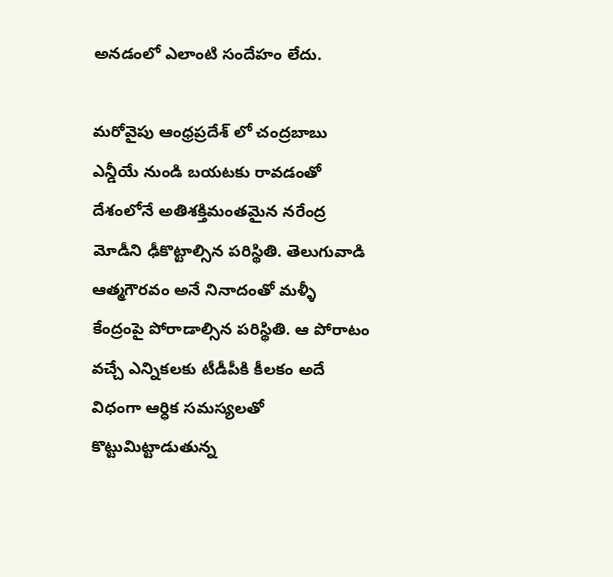అనడంలో ఎలాంటి సందేహం లేదు.

మరోవైపు ఆంధ్రప్రదేశ్ లో చంద్రబాబు ఎన్డీయే నుండి బయటకు రావడంతో దేశంలోనే అతిశక్తిమంతమైన నరేంద్ర మోడీని ఢీకొట్టాల్సిన పరిస్థితి. తెలుగువాడి ఆత్మగౌరవం అనే నినాదంతో మళ్ళీ కేంద్రంపై పోరాడాల్సిన పరిస్థితి. ఆ పోరాటం వచ్చే ఎన్నికలకు టీడీపీకి కీలకం అదే విధంగా ఆర్ధిక సమస్యలతో కొట్టుమిట్టాడుతున్న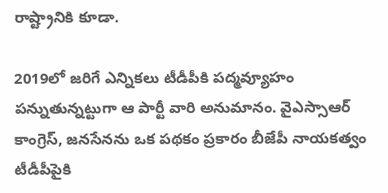రాష్ట్రానికి కూడా.

2019లో జరిగే ఎన్నికలు టీడీపీకి పద్మవ్యూహం పన్నుతున్నట్టుగా ఆ పార్టీ వారి అనుమానం. వైఎస్సాఆర్ కాంగ్రెస్, జనసేనను ఒక పథకం ప్రకారం బీజేపీ నాయకత్వం టీడీపీపైకి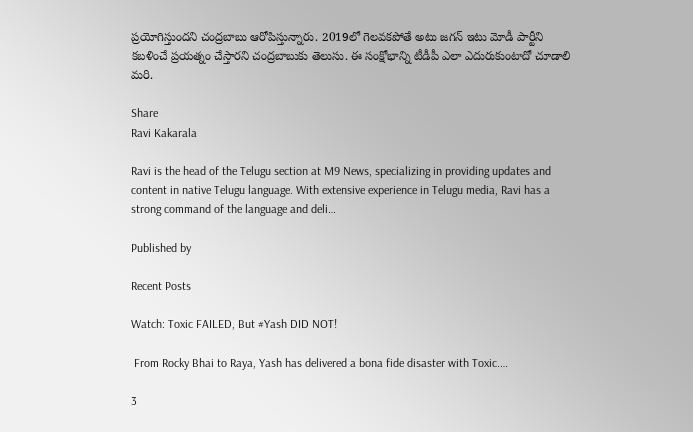ప్రయోగిస్తుందని చంద్రబాబు ఆరోపిస్తున్నారు. 2019లో గెలవకపోతే అటు జగన్ ఇటు మోడీ పార్టీని కబళించే ప్రయత్నం చేస్తారని చంద్రబాబుకు తెలుసు. ఈ సంక్షోభాన్ని టీడీపీ ఎలా ఎదురుకుంటాదో చూడాలి మరి.

Share
Ravi Kakarala

Ravi is the head of the Telugu section at M9 News, specializing in providing updates and content in native Telugu language. With extensive experience in Telugu media, Ravi has a strong command of the language and deli…

Published by

Recent Posts

Watch: Toxic FAILED, But #Yash DID NOT!

 From Rocky Bhai to Raya, Yash has delivered a bona fide disaster with Toxic.…

3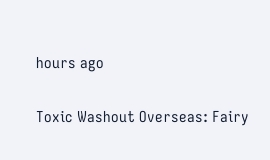hours ago

Toxic Washout Overseas: Fairy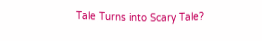Tale Turns into Scary Tale?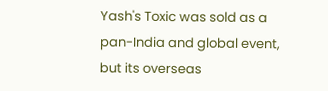Yash's Toxic was sold as a pan-India and global event, but its overseas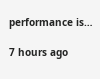performance is…

7 hours ago